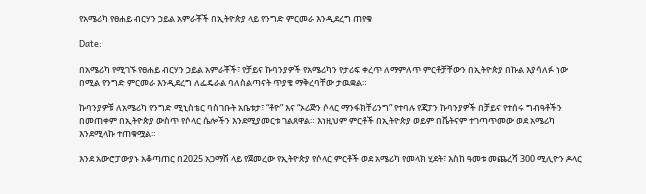የአሜሪካ የፀሐይ ብርሃን ኃይል አምራቾች በኢትዮጵያ ላይ የንግድ ምርመራ እንዲደረግ ጠየቁ

Date:

በአሜሪካ የሚገኙ የፀሐይ ብርሃን ኃይል አምራቾች፣ የቻይና ኩባንያዎች የአሜሪካን የታሪፍ ቀረጥ ለማምለጥ ምርቶቻቸውን በኢትዮጵያ በኩል እያሳለፉ ነው በሚል የንግድ ምርመራ እንዲደረግ ለፌዴራል ባለስልጣናት ጥያቄ ማቅረባቸው ታዉቋል።

ኩባንያዎቹ ለአሜሪካ የንግድ ሚኒስቴር ባስገቡት አቤቱታ፣ “ቶዮ” እና “ኦሪጅን ሶላር ማንፋክቸሪንግ” የተባሉ የጃፓን ኩባንያዎች በቻይና የተሰሩ ግብዓቶችን በመጠቀም በኢትዮጵያ ውስጥ የሶላር ሴሎችን እንደሚያመርቱ ገልጸዋል። እነዚህም ምርቶች በኢትዮጵያ ወይም በቬትናም ተገጣጥመው ወደ አሜሪካ እንደሚላኩ ተጠቁሟል።

እንደ አውሮፓውያኑ አቆጣጠር በ2025 አጋማሽ ላይ የጀመረው የኢትዮጵያ የሶላር ምርቶች ወደ አሜሪካ የመላክ ሂደት፣ እስከ ዓመቱ መጨረሻ 300 ሚሊዮን ዶላር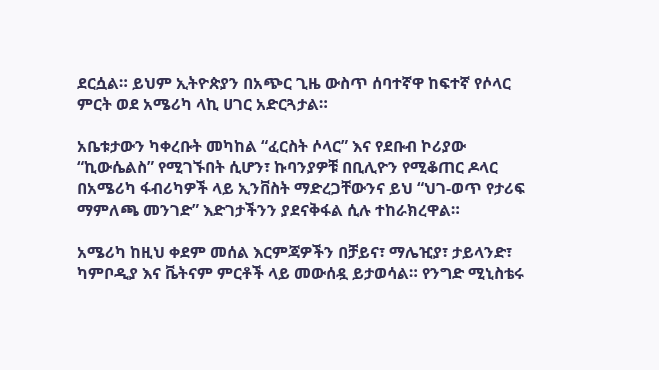ደርሷል። ይህም ኢትዮጵያን በአጭር ጊዜ ውስጥ ሰባተኛዋ ከፍተኛ የሶላር ምርት ወደ አሜሪካ ላኪ ሀገር አድርጓታል።

አቤቱታውን ካቀረቡት መካከል “ፈርስት ሶላር” እና የደቡብ ኮሪያው “ኪውሴልስ” የሚገኙበት ሲሆን፣ ኩባንያዎቹ በቢሊዮን የሚቆጠር ዶላር በአሜሪካ ፋብሪካዎች ላይ ኢንቨስት ማድረጋቸውንና ይህ “ህገ-ወጥ የታሪፍ ማምለጫ መንገድ” እድገታችንን ያደናቅፋል ሲሉ ተከራክረዋል።

አሜሪካ ከዚህ ቀደም መሰል እርምጃዎችን በቻይና፣ ማሌዢያ፣ ታይላንድ፣ ካምቦዲያ እና ቬትናም ምርቶች ላይ መውሰዷ ይታወሳል። የንግድ ሚኒስቴሩ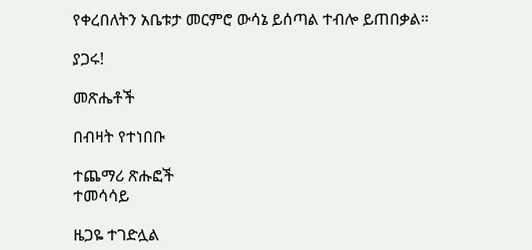የቀረበለትን አቤቱታ መርምሮ ውሳኔ ይሰጣል ተብሎ ይጠበቃል።

ያጋሩ!

መጽሔቶች

በብዛት የተነበቡ

ተጨማሪ ጽሑፎች
ተመሳሳይ

ዜጋዬ ተገድሏል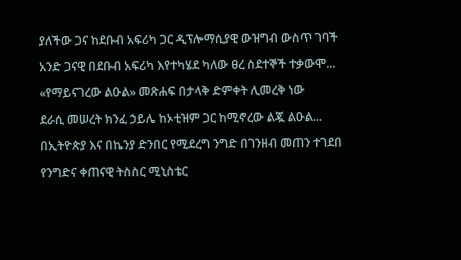ያለችው ጋና ከደቡብ አፍሪካ ጋር ዲፕሎማሲያዊ ውዝግብ ውስጥ ገባች

አንድ ጋናዊ በደቡብ አፍሪካ እየተካሄደ ካለው ፀረ ስደተኞች ተቃውሞ...

«የማይናገረው ልዑል» መጽሐፍ በታላቅ ድምቀት ሊመረቅ ነው

ደራሲ መሠረት ክንፈ ኃይሌ ከኦቲዝም ጋር ከሚኖረው ልጇ ልዑል...

በኢትዮጵያ እና በኬንያ ድንበር የሚደረግ ንግድ በገንዘብ መጠን ተገደበ

የንግድና ቀጠናዊ ትስስር ሚኒስቴር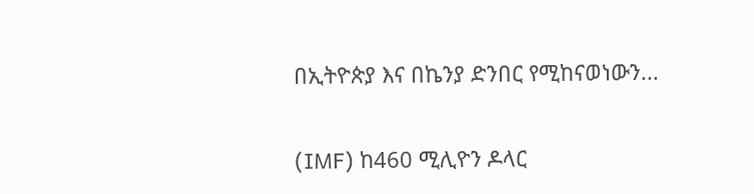በኢትዮጵያ እና በኬንያ ድንበር የሚከናወነውን...

(IMF) ከ460 ሚሊዮን ዶላር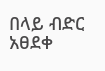በላይ ብድር አፀደቀ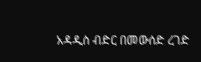አዳዲስ ብድር በመውሰድ ረገድ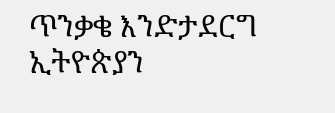ጥንቃቄ እንድታደርግ ኢትዮጵያን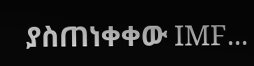ያስጠነቀቀው IMF...